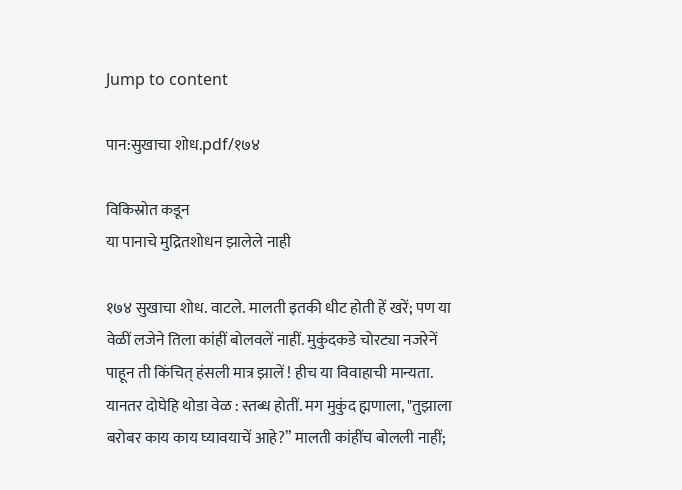Jump to content

पान:सुखाचा शोध.pdf/१७४

विकिस्रोत कडून
या पानाचे मुद्रितशोधन झालेले नाही

१७४ सुखाचा शोध. वाटले. मालती इतकी धीट होती हें खरें; पण या वेळीं लजेने तिला कांहीं बोलवलें नाहीं. मुकुंदकडे चोरट्या नजरेनें पाहून ती किंचित् हंसली मात्र झालें ! हीच या विवाहाची मान्यता. यानतर दोघेहि थोडा वेळ : स्तब्ध होतीं. मग मुकुंद ह्मणाला, "तुझाला बरोबर काय काय घ्यावयाचें आहे?” मालती कांहींच बोलली नाहीं;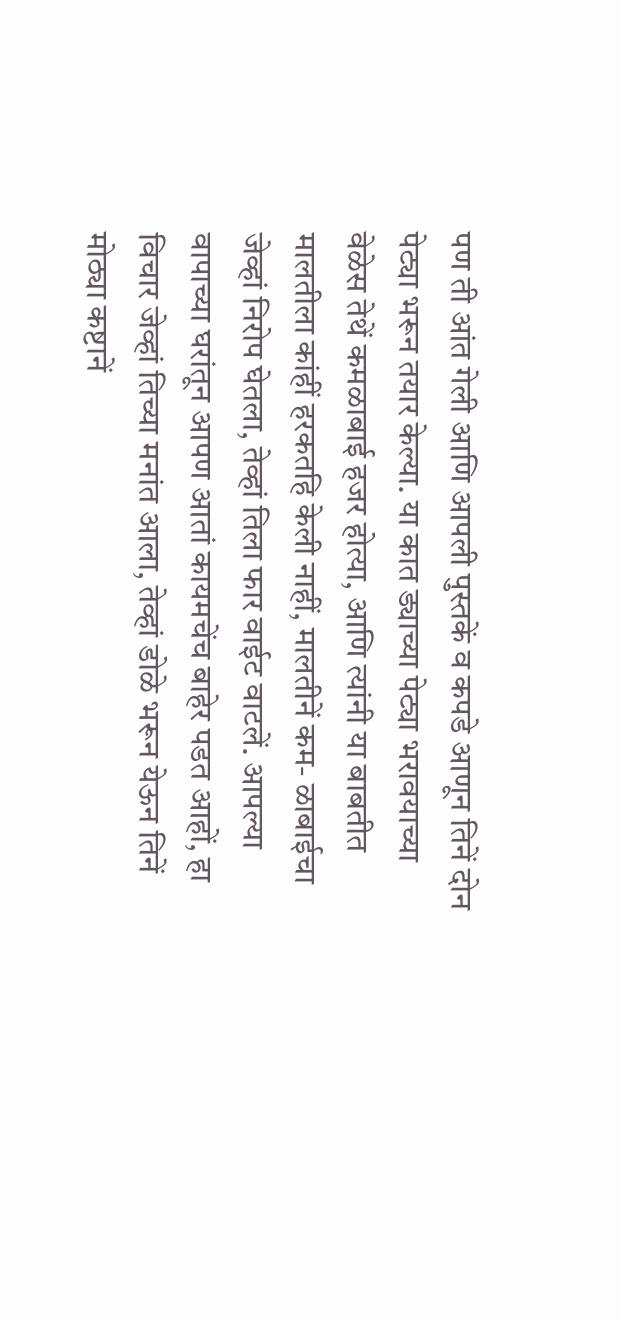पण ती आंत गेली आणि आपली पुस्तकें व कपडे आणून तिनें दोन पेट्या भरून तयार केल्या. या कात ड्याच्या पेट्या भरावयाच्या वेळेस तेथें कमळाबाई हजर होत्या, आणि त्यांनी या बाबतीत मालतीला कांहीं हरकतहि केली नाहीं, मालतीनें कम- ळाबाईचा जेव्हां निरोप घेतला, तेव्हां तिला फार वाईट वाटलें. आपल्या वापाच्या घरांतून आपण आतां कायमचेंच बाहेर पडत आहों, हा विचार जेव्हां तिच्या मनांत आला, तेव्हां डोळे भरून येऊन तिनें मोठ्या कष्टानें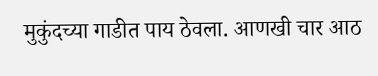मुकुंदच्या गाडीत पाय ठेवला. आणखी चार आठ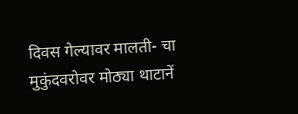दिवस गेल्यावर मालती- चा मुकुंदवरोवर मोठ्या थाटानें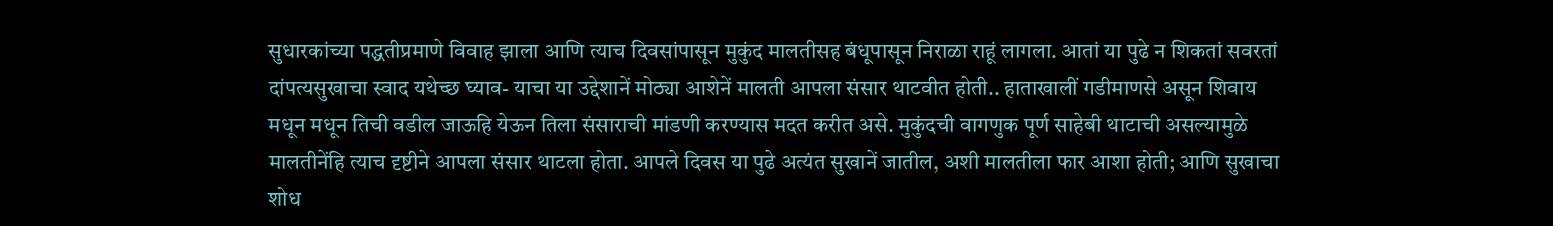सुधारकांच्या पद्धतीप्रमाणे विवाह झाला आणि त्याच दिवसांपासून मुकुंद मालतीसह बंधूपासून निराळा राहूं लागला. आतां या पुढे न शिकतां सवरतां दांपत्यसुखाचा स्वाद यथेच्छ घ्याव- याचा या उद्देशानें मोठ्या आशेनें मालती आपला संसार थाटवीत होती.. हाताखालीं गडीमाणसे असून शिवाय मधून मधून तिची वडील जाऊहि येऊन तिला संसाराची मांडणी करण्यास मदत करीत असे. मुकुंदची वागणुक पूर्ण साहेबी थाटाची असल्यामुळे मालतीनेंहि त्याच दृष्टीने आपला संसार थाटला होता. आपले दिवस या पुढे अत्यंत सुखानें जातील, अशी मालतीला फार आशा होती; आणि सुखाचा शोध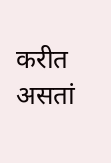करीत असतां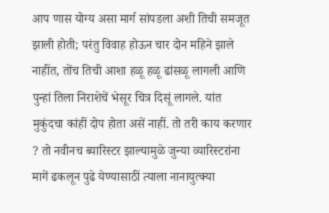आप णास योग्य असा मार्ग सांपडला अशी तिची समजूत झाली होती; परंतु विवाह होऊन चार दोन महिने झाले नाहींत, तोंच तिची आशा हळू हळू ढांसळू लागली आणि पुन्हां तिला निराशेचें भेसूर चित्र दिसूं लागले. यांत मुकुंदचा कांहीं दोप होता असें नाहीं. तो तरी काय करणार ? तो नवीनच ब्यारिस्टर झाल्यामुळे जुन्या व्यारिस्टरांना मागें ढकलून पुढे येण्यासाठीं त्याला नानायुत्क्या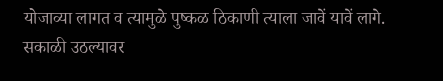योजाव्या लागत व त्यामुळे पुष्कळ ठिकाणी त्याला जावें यावें लागे. सकाळी उठल्यावर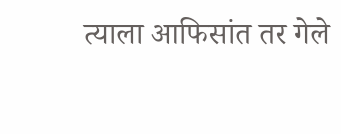त्याला आफिसांत तर गेले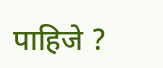पाहिजे ?